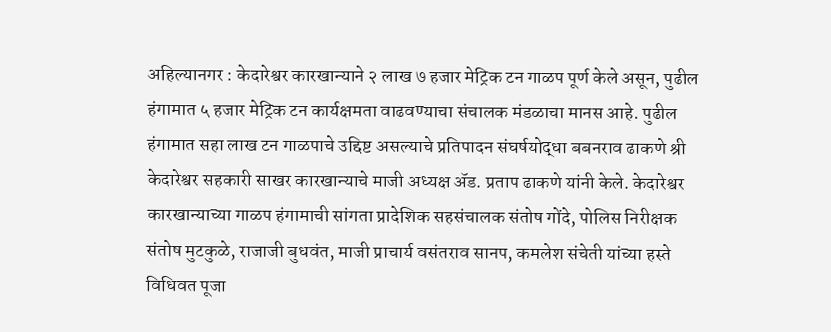अहिल्यानगर : केदारेश्वर कारखान्याने २ लाख ७ हजार मेट्रिक टन गाळप पूर्ण केले असून, पुढील हंगामात ५ हजार मेट्रिक टन कार्यक्षमता वाढवण्याचा संचालक मंडळाचा मानस आहे. पुढील हंगामात सहा लाख टन गाळपाचे उद्दिष्ट असल्याचे प्रतिपादन संघर्षयोद्धा बबनराव ढाकणे श्री केदारेश्वर सहकारी साखर कारखान्याचे माजी अध्यक्ष ॲड. प्रताप ढाकणे यांनी केले. केदारेश्वर कारखान्याच्या गाळप हंगामाची सांगता प्रादेशिक सहसंचालक संतोष गोंदे, पोलिस निरीक्षक संतोष मुटकुळे, राजाजी बुधवंत, माजी प्राचार्य वसंतराव सानप, कमलेश संचेती यांच्या हस्ते विधिवत पूजा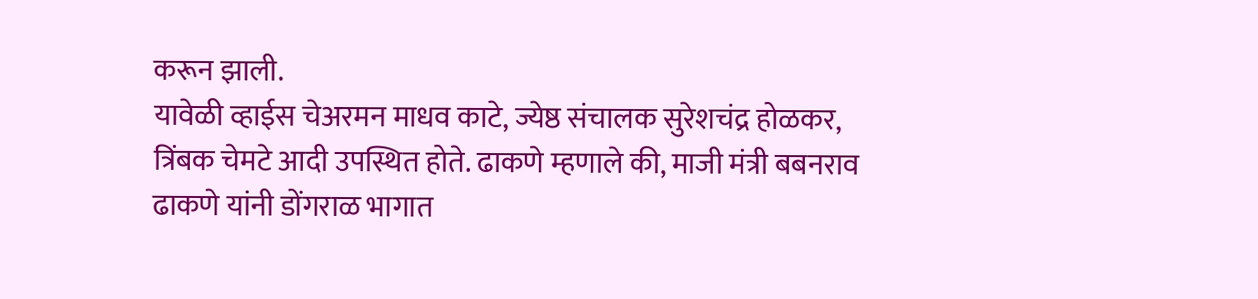करून झाली.
यावेळी व्हाईस चेअरमन माधव काटे, ज्येष्ठ संचालक सुरेशचंद्र होळकर, त्रिंबक चेमटे आदी उपस्थित होते. ढाकणे म्हणाले की, माजी मंत्री बबनराव ढाकणे यांनी डोंगराळ भागात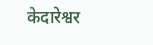केदारेश्वर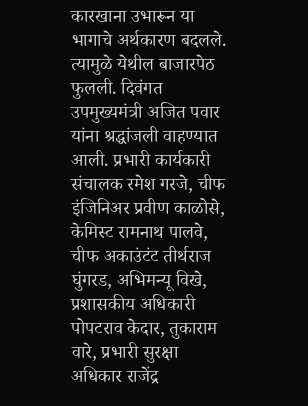कारखाना उभारून या भागाचे अर्थकारण बदलले. त्यामुळे येथील बाजारपेठ फुलली. दिवंगत उपमुख्यमंत्री अजित पवार यांना श्रद्धांजली वाहण्यात आली. प्रभारी कार्यकारी संचालक रमेश गरजे, चीफ इंजिनिअर प्रवीण काळोसे, केमिस्ट रामनाथ पालवे, चीफ अकाउंटंट तीर्थराज घुंगरड, अभिमन्यू विखे, प्रशासकीय अधिकारी पोपटराव केदार, तुकाराम वारे, प्रभारी सुरक्षा अधिकार राजेंद्र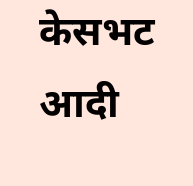केसभट आदी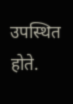उपस्थित होते.